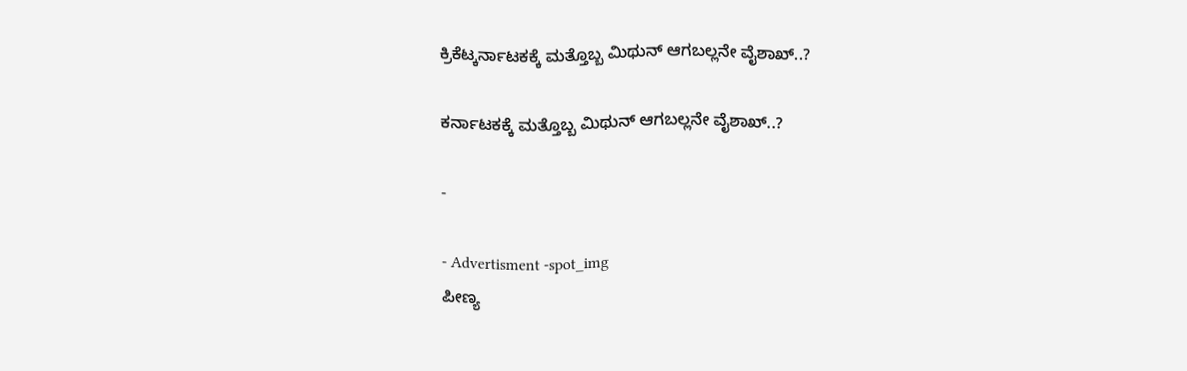ಕ್ರಿಕೆಟ್ಕರ್ನಾಟಕಕ್ಕೆ ಮತ್ತೊಬ್ಬ ಮಿಥುನ್ ಆಗಬಲ್ಲನೇ ವೈಶಾಖ್..?

ಕರ್ನಾಟಕಕ್ಕೆ ಮತ್ತೊಬ್ಬ ಮಿಥುನ್ ಆಗಬಲ್ಲನೇ ವೈಶಾಖ್..?

-

- Advertisment -spot_img
ಪೀಣ್ಯ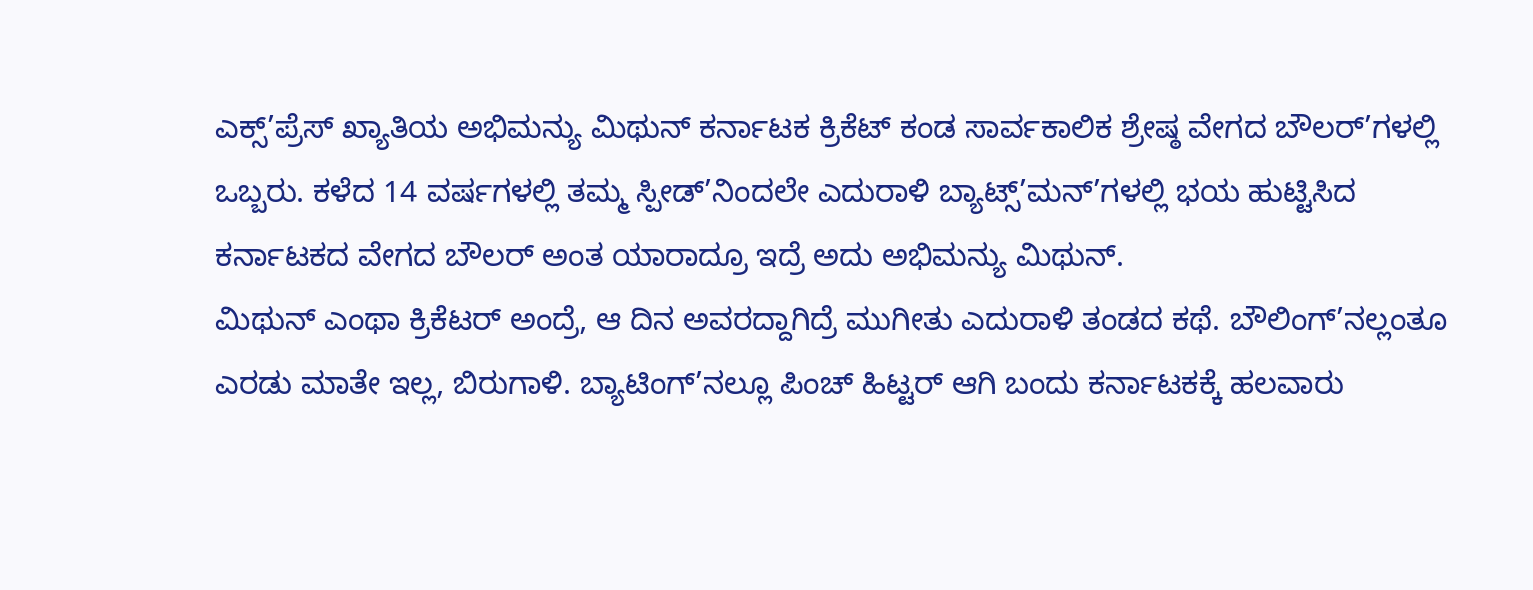ಎಕ್ಸ್’ಪ್ರೆಸ್ ಖ್ಯಾತಿಯ ಅಭಿಮನ್ಯು ಮಿಥುನ್ ಕರ್ನಾಟಕ ಕ್ರಿಕೆಟ್ ಕಂಡ ಸಾರ್ವಕಾಲಿಕ ಶ್ರೇಷ್ಠ ವೇಗದ ಬೌಲರ್’ಗಳಲ್ಲಿ ಒಬ್ಬರು. ಕಳೆದ 14 ವರ್ಷಗಳಲ್ಲಿ ತಮ್ಮ ಸ್ಪೀಡ್’ನಿಂದಲೇ ಎದುರಾಳಿ ಬ್ಯಾಟ್ಸ್’ಮನ್’ಗಳಲ್ಲಿ ಭಯ ಹುಟ್ಟಿಸಿದ ಕರ್ನಾಟಕದ ವೇಗದ ಬೌಲರ್ ಅಂತ ಯಾರಾದ್ರೂ ಇದ್ರೆ ಅದು ಅಭಿಮನ್ಯು ಮಿಥುನ್.
ಮಿಥುನ್ ಎಂಥಾ ಕ್ರಿಕೆಟರ್ ಅಂದ್ರೆ, ಆ ದಿನ ಅವರದ್ದಾಗಿದ್ರೆ ಮುಗೀತು ಎದುರಾಳಿ ತಂಡದ ಕಥೆ. ಬೌಲಿಂಗ್’ನಲ್ಲಂತೂ ಎರಡು ಮಾತೇ ಇಲ್ಲ, ಬಿರುಗಾಳಿ. ಬ್ಯಾಟಿಂಗ್’ನಲ್ಲೂ ಪಿಂಚ್ ಹಿಟ್ಟರ್ ಆಗಿ ಬಂದು ಕರ್ನಾಟಕಕ್ಕೆ ಹಲವಾರು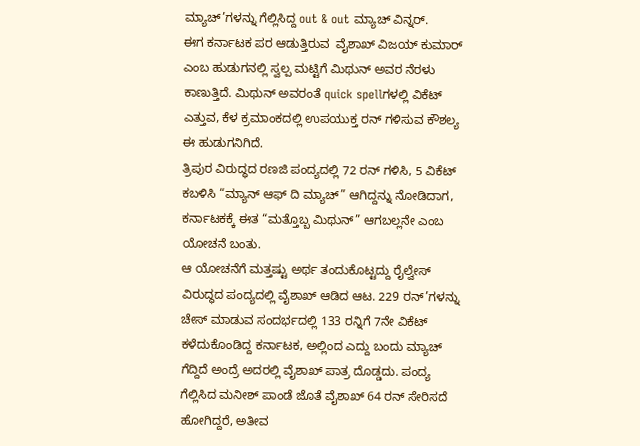ಮ್ಯಾಚ್’ಗಳನ್ನು ಗೆಲ್ಲಿಸಿದ್ದ out & out ಮ್ಯಾಚ್ ವಿನ್ನರ್.
ಈಗ ಕರ್ನಾಟಕ ಪರ ಆಡುತ್ತಿರುವ  ವೈಶಾಖ್ ವಿಜಯ್ ಕುಮಾರ್ ಎಂಬ ಹುಡುಗನಲ್ಲಿ ಸ್ವಲ್ಪ ಮಟ್ಟಿಗೆ ಮಿಥುನ್ ಅವರ ನೆರಳು ಕಾಣುತ್ತಿದೆ. ಮಿಥುನ್ ಅವರಂತೆ quick spellಗಳಲ್ಲಿ ವಿಕೆಟ್ ಎತ್ತುವ, ಕೆಳ ಕ್ರಮಾಂಕದಲ್ಲಿ ಉಪಯುಕ್ತ ರನ್ ಗಳಿಸುವ ಕೌಶಲ್ಯ ಈ ಹುಡುಗನಿಗಿದೆ.
ತ್ರಿಪುರ ವಿರುದ್ಧದ ರಣಜಿ ಪಂದ್ಯದಲ್ಲಿ 72 ರನ್ ಗಳಿಸಿ, 5 ವಿಕೆಟ್ ಕಬಳಿಸಿ “ಮ್ಯಾನ್ ಆಫ್ ದಿ ಮ್ಯಾಚ್” ಆಗಿದ್ದನ್ನು ನೋಡಿದಾಗ, ಕರ್ನಾಟಕಕ್ಕೆ ಈತ “ಮತ್ತೊಬ್ಬ ಮಿಥುನ್” ಆಗಬಲ್ಲನೇ ಎಂಬ ಯೋಚನೆ ಬಂತು.
ಆ ಯೋಚನೆಗೆ ಮತ್ತಷ್ಟು ಅರ್ಥ ತಂದುಕೊಟ್ಟದ್ದು ರೈಲ್ವೇಸ್ ವಿರುದ್ಧದ ಪಂದ್ಯದಲ್ಲಿ ವೈಶಾಖ್ ಆಡಿದ ಆಟ. 229 ರನ್’ಗಳನ್ನು ಚೇಸ್ ಮಾಡುವ ಸಂದರ್ಭದಲ್ಲಿ 133 ರನ್ನಿಗೆ 7ನೇ ವಿಕೆಟ್ ಕಳೆದುಕೊಂಡಿದ್ದ ಕರ್ನಾಟಕ, ಅಲ್ಲಿಂದ ಎದ್ದು ಬಂದು ಮ್ಯಾಚ್ ಗೆದ್ದಿದೆ ಅಂದ್ರೆ ಅದರಲ್ಲಿ ವೈಶಾಖ್ ಪಾತ್ರ ದೊಡ್ಡದು. ಪಂದ್ಯ ಗೆಲ್ಲಿಸಿದ ಮನೀಶ್ ಪಾಂಡೆ ಜೊತೆ ವೈಶಾಖ್ 64 ರನ್ ಸೇರಿಸದೆ ಹೋಗಿದ್ದರೆ, ಅತೀವ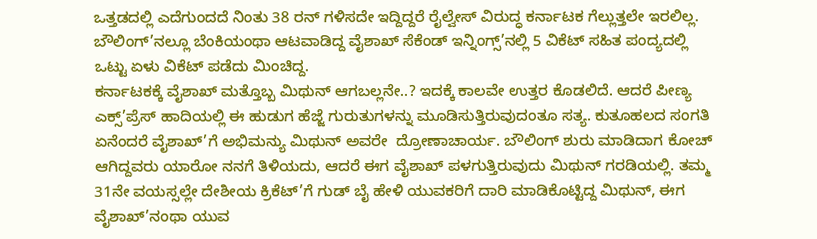ಒತ್ತಡದಲ್ಲಿ ಎದೆಗುಂದದೆ ನಿಂತು 38 ರನ್ ಗಳಿಸದೇ ಇದ್ದಿದ್ದರೆ ರೈಲ್ವೇಸ್ ವಿರುದ್ಧ ಕರ್ನಾಟಕ ಗೆಲ್ಲುತ್ತಲೇ ಇರಲಿಲ್ಲ. ಬೌಲಿಂಗ್’ನಲ್ಲೂ ಬೆಂಕಿಯಂಥಾ ಆಟವಾಡಿದ್ದ ವೈಶಾಖ್ ಸೆಕೆಂಡ್ ಇನ್ನಿಂಗ್ಸ್’ನಲ್ಲಿ 5 ವಿಕೆಟ್ ಸಹಿತ ಪಂದ್ಯದಲ್ಲಿ ಒಟ್ಟು ಏಳು ವಿಕೆಟ್ ಪಡೆದು ಮಿಂಚಿದ್ದ.
ಕರ್ನಾಟಕಕ್ಕೆ ವೈಶಾಖ್ ಮತ್ತೊಬ್ಬ ಮಿಥುನ್ ಆಗಬಲ್ಲನೇ..? ಇದಕ್ಕೆ ಕಾಲವೇ ಉತ್ತರ ಕೊಡಲಿದೆ. ಆದರೆ ಪೀಣ್ಯ ಎಕ್ಸ್’ಪ್ರೆಸ್ ಹಾದಿಯಲ್ಲಿ ಈ ಹುಡುಗ ಹೆಜ್ಜೆ ಗುರುತುಗಳನ್ನು ಮೂಡಿಸುತ್ತಿರುವುದಂತೂ ಸತ್ಯ. ಕುತೂಹಲದ ಸಂಗತಿ ಏನೆಂದರೆ ವೈಶಾಖ್’ಗೆ ಅಭಿಮನ್ಯು ಮಿಥುನ್ ಅವರೇ  ದ್ರೋಣಾಚಾರ್ಯ. ಬೌಲಿಂಗ್ ಶುರು ಮಾಡಿದಾಗ ಕೋಚ್ ಆಗಿದ್ದವರು ಯಾರೋ ನನಗೆ ತಿಳಿಯದು, ಆದರೆ ಈಗ ವೈಶಾಖ್ ಪಳಗುತ್ತಿರುವುದು ಮಿಥುನ್ ಗರಡಿಯಲ್ಲಿ. ತಮ್ಮ 31ನೇ ವಯಸ್ಸಲ್ಲೇ ದೇಶೀಯ ಕ್ರಿಕೆಟ್’ಗೆ ಗುಡ್ ಬೈ ಹೇಳಿ ಯುವಕರಿಗೆ ದಾರಿ ಮಾಡಿಕೊಟ್ಟಿದ್ದ ಮಿಥುನ್, ಈಗ ವೈಶಾಖ್’ನಂಥಾ ಯುವ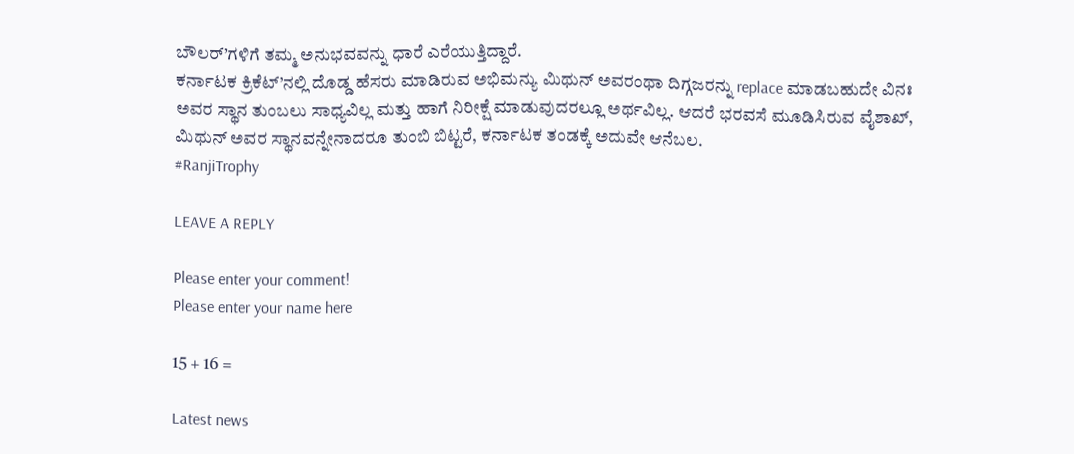ಬೌಲರ್’ಗಳಿಗೆ ತಮ್ಮ ಅನುಭವವನ್ನು ಧಾರೆ ಎರೆಯುತ್ತಿದ್ದಾರೆ.
ಕರ್ನಾಟಕ ಕ್ರಿಕೆಟ್’ನಲ್ಲಿ ದೊಡ್ಡ ಹೆಸರು ಮಾಡಿರುವ ಅಭಿಮನ್ಯು ಮಿಥುನ್ ಅವರಂಥಾ ದಿಗ್ಗಜರನ್ನು replace ಮಾಡಬಹುದೇ ವಿನಃ ಅವರ ಸ್ಥಾನ ತುಂಬಲು ಸಾಧ್ಯವಿಲ್ಲ ಮತ್ತು ಹಾಗೆ ನಿರೀಕ್ಷೆ ಮಾಡುವುದರಲ್ಲೂ ಅರ್ಥವಿಲ್ಲ. ಆದರೆ ಭರವಸೆ ಮೂಡಿಸಿರುವ ವೈಶಾಖ್, ಮಿಥುನ್ ಅವರ ಸ್ಥಾನವನ್ನೇನಾದರೂ ತುಂಬಿ ಬಿಟ್ಟರೆ, ಕರ್ನಾಟಕ ತಂಡಕ್ಕೆ ಅದುವೇ ಆನೆಬಲ.
#RanjiTrophy

LEAVE A REPLY

Please enter your comment!
Please enter your name here

15 + 16 =

Latest news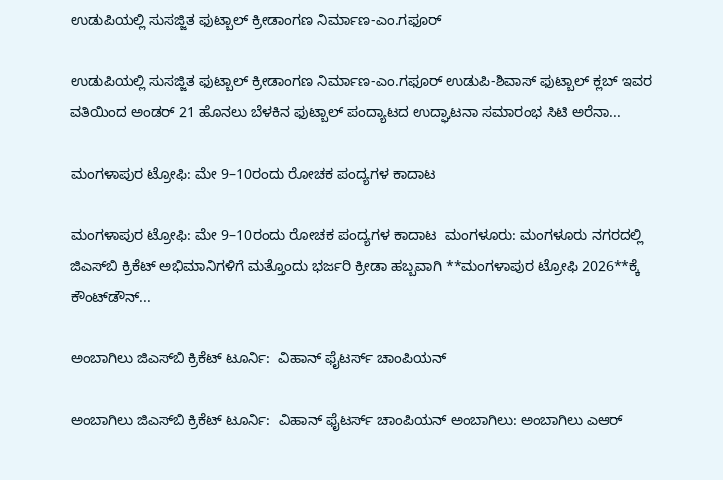ಉಡುಪಿಯಲ್ಲಿ ಸುಸಜ್ಜಿತ ಫುಟ್ಬಾಲ್ ಕ್ರೀಡಾಂಗಣ ನಿರ್ಮಾಣ-ಎಂ.ಗಫೂರ್

ಉಡುಪಿಯಲ್ಲಿ ಸುಸಜ್ಜಿತ ಫುಟ್ಬಾಲ್ ಕ್ರೀಡಾಂಗಣ ನಿರ್ಮಾಣ-ಎಂ.ಗಫೂರ್ ಉಡುಪಿ-ಶಿವಾಸ್ ಫುಟ್ಬಾಲ್ ಕ್ಲಬ್ ಇವರ ವತಿಯಿಂದ ಅಂಡರ್ 21 ಹೊನಲು ಬೆಳಕಿನ ಫುಟ್ಬಾಲ್ ಪಂದ್ಯಾಟದ ಉದ್ಘಾಟನಾ ಸಮಾರಂಭ ಸಿಟಿ ಅರೆನಾ...

ಮಂಗಳಾಪುರ ಟ್ರೋಫಿ: ಮೇ 9–10ರಂದು ರೋಚಕ ಪಂದ್ಯಗಳ ಕಾದಾಟ

ಮಂಗಳಾಪುರ ಟ್ರೋಫಿ: ಮೇ 9–10ರಂದು ರೋಚಕ ಪಂದ್ಯಗಳ ಕಾದಾಟ  ಮಂಗಳೂರು: ಮಂಗಳೂರು ನಗರದಲ್ಲಿ ಜಿಎಸ್‌ಬಿ ಕ್ರಿಕೆಟ್ ಅಭಿಮಾನಿಗಳಿಗೆ ಮತ್ತೊಂದು ಭರ್ಜರಿ ಕ್ರೀಡಾ ಹಬ್ಬವಾಗಿ **ಮಂಗಳಾಪುರ ಟ್ರೋಫಿ 2026**ಕ್ಕೆ ಕೌಂಟ್‌ಡೌನ್...

ಅಂಬಾಗಿಲು ಜಿಎಸ್‌ಬಿ ಕ್ರಿಕೆಟ್ ಟೂರ್ನಿ:  ವಿಹಾನ್ ಫೈಟರ್ಸ್ ಚಾಂಪಿಯನ್

ಅಂಬಾಗಿಲು ಜಿಎಸ್‌ಬಿ ಕ್ರಿಕೆಟ್ ಟೂರ್ನಿ:  ವಿಹಾನ್ ಫೈಟರ್ಸ್ ಚಾಂಪಿಯನ್ ಅಂಬಾಗಿಲು: ಅಂಬಾಗಿಲು ಎಆರ್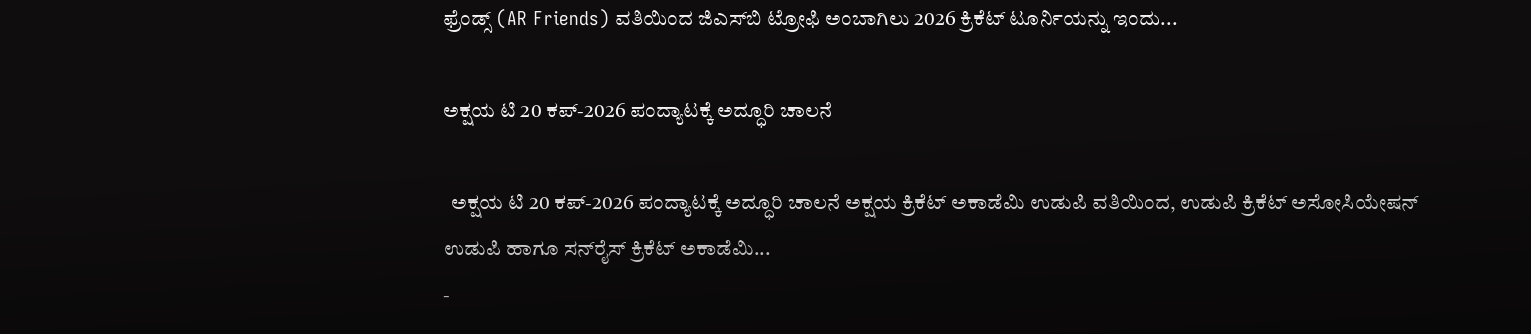ಫ್ರೆಂಡ್ಸ್ (AR Friends) ವತಿಯಿಂದ ಜಿಎಸ್‌ಬಿ ಟ್ರೋಫಿ ಅಂಬಾಗಿಲು 2026 ಕ್ರಿಕೆಟ್ ಟೂರ್ನಿಯನ್ನು ಇಂದು...

ಅಕ್ಷಯ ಟಿ 20 ಕಪ್-2026 ಪಂದ್ಯಾಟಕ್ಕೆ ಅದ್ಧೂರಿ ಚಾಲನೆ

  ಅಕ್ಷಯ ಟಿ 20 ಕಪ್-2026 ಪಂದ್ಯಾಟಕ್ಕೆ ಅದ್ಧೂರಿ ಚಾಲನೆ ಅಕ್ಷಯ ಕ್ರಿಕೆಟ್ ಅಕಾಡೆಮಿ ಉಡುಪಿ ವತಿಯಿಂದ, ಉಡುಪಿ ಕ್ರಿಕೆಟ್ ಅಸೋಸಿಯೇಷನ್ ಉಡುಪಿ ಹಾಗೂ ಸನ್‌ರೈಸ್ ಕ್ರಿಕೆಟ್ ಅಕಾಡೆಮಿ...
-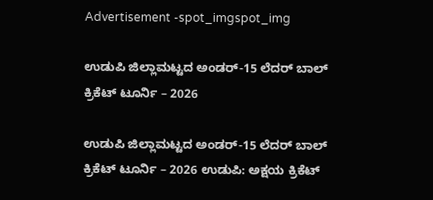Advertisement -spot_imgspot_img

ಉಡುಪಿ ಜಿಲ್ಲಾಮಟ್ಟದ ಅಂಡರ್-15 ಲೆದರ್ ಬಾಲ್ ಕ್ರಿಕೆಟ್ ಟೂರ್ನಿ – 2026

ಉಡುಪಿ ಜಿಲ್ಲಾಮಟ್ಟದ ಅಂಡರ್-15 ಲೆದರ್ ಬಾಲ್ ಕ್ರಿಕೆಟ್ ಟೂರ್ನಿ – 2026 ಉಡುಪಿ: ಅಕ್ಷಯ ಕ್ರಿಕೆಟ್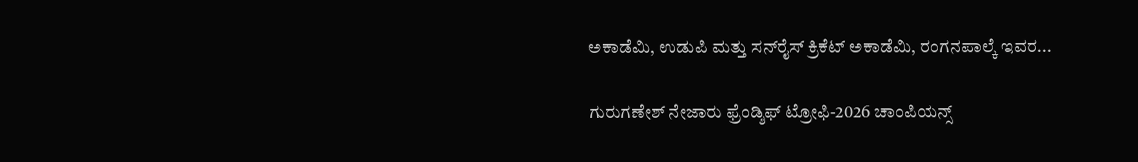ಅಕಾಡೆಮಿ, ಉಡುಪಿ ಮತ್ತು ಸನ್‌ರೈಸ್ ಕ್ರಿಕೆಟ್ ಅಕಾಡೆಮಿ, ರಂಗನಪಾಲ್ಕೆ ಇವರ...

ಗುರುಗಣೇಶ್ ನೇಜಾರು ಫ್ರೆಂಡ್ಶಿಫ್ ಟ್ರೋಫಿ-2026 ಚಾಂಪಿಯನ್ಸ್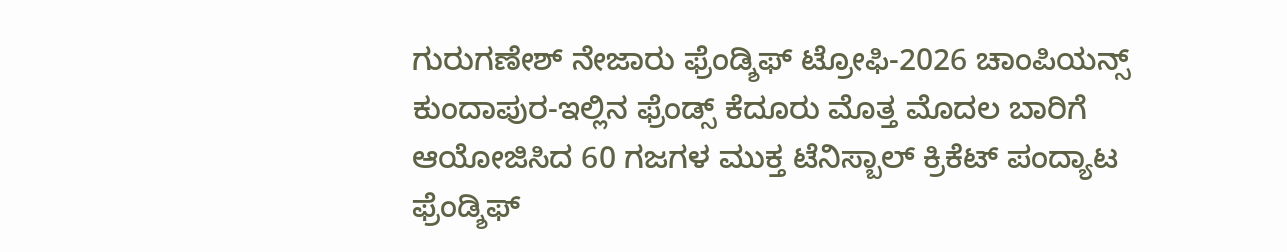ಗುರುಗಣೇಶ್ ನೇಜಾರು ಫ್ರೆಂಡ್ಶಿಫ್ ಟ್ರೋಫಿ-2026 ಚಾಂಪಿಯನ್ಸ್ ಕುಂದಾಪುರ-ಇಲ್ಲಿನ ಫ್ರೆಂಡ್ಸ್ ಕೆದೂರು ಮೊತ್ತ ಮೊದಲ ಬಾರಿಗೆ ಆಯೋಜಿಸಿದ 60 ಗಜಗಳ ಮುಕ್ತ ಟೆನಿಸ್ಬಾಲ್ ಕ್ರಿಕೆಟ್ ಪಂದ್ಯಾಟ ಫ್ರೆಂಡ್ಶಿಫ್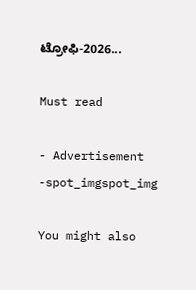ಟ್ರೋಫಿ-2026...

Must read

- Advertisement -spot_imgspot_img

You might also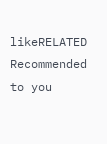likeRELATED
Recommended to you